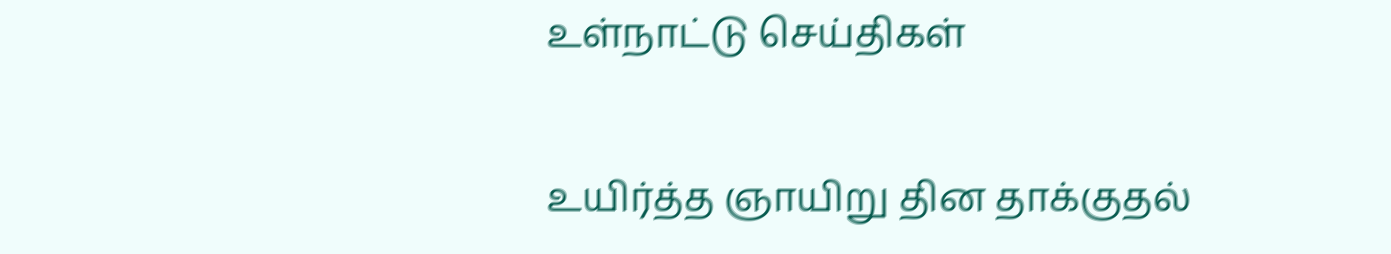உள்நாட்டு செய்திகள்

உயிர்த்த ஞாயிறு தின தாக்குதல்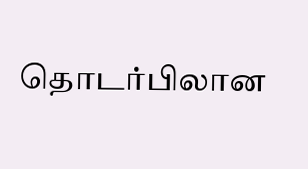தொடர்பிலான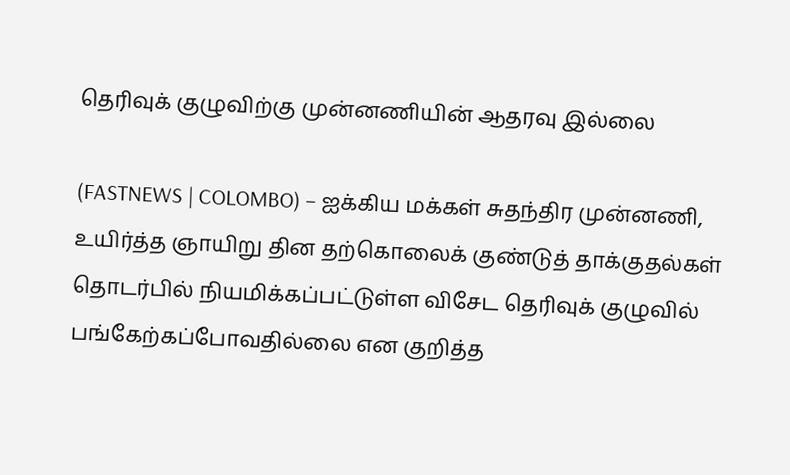தெரிவுக் குழுவிற்கு முன்னணியின் ஆதரவு இல்லை

(FASTNEWS | COLOMBO) – ஐக்கிய மக்கள் சுதந்திர முன்னணி, உயிர்த்த ஞாயிறு தின தற்கொலைக் குண்டுத் தாக்குதல்கள் தொடர்பில் நியமிக்கப்பட்டுள்ள விசேட தெரிவுக் குழுவில் பங்கேற்கப்போவதில்லை என குறித்த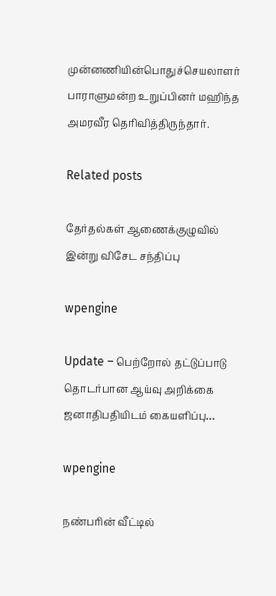முன்னணியின்பொதுச்செயலாளர் பாராளுமன்ற உறுப்பினர் மஹிந்த அமரவீர தெரிவித்திருந்தார்.

Related posts

தேர்தல்கள் ஆணைக்குழுவில் இன்று விசேட சந்திப்பு

wpengine

Update – பெற்றோல் தட்டுப்பாடு தொடர்பான ஆய்வு அறிக்கை ஜனாதிபதியிடம் கையளிப்பு…

wpengine

நண்பரின் வீட்டில்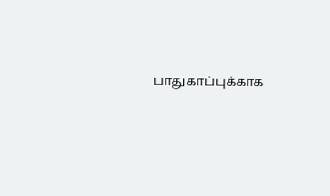பாதுகாப்புக்காக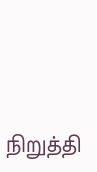நிறுத்தி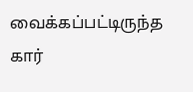வைக்கப்பட்டிருந்த கார்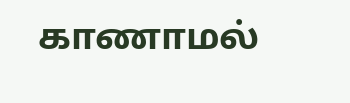காணாமல்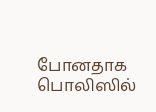போனதாக பொலிஸில்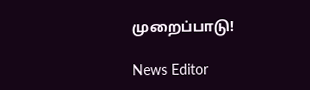முறைப்பாடு!

News Editor